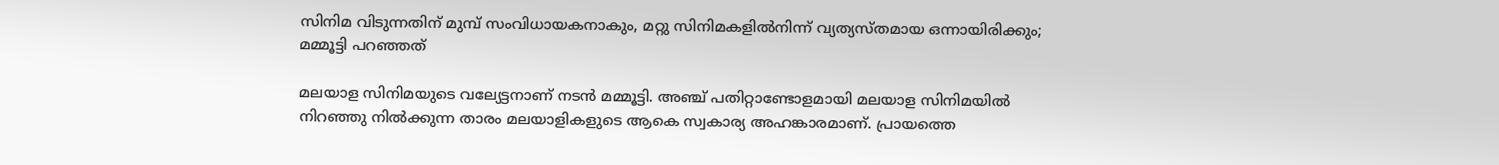സിനിമ വിടുന്നതിന് മുമ്പ് സംവിധായകനാകും, മറ്റു സിനിമകളിൽനിന്ന് വ്യത്യസ്തമായ ഒന്നായിരിക്കും; മമ്മൂട്ടി പറഞ്ഞത്

മലയാള സിനിമയുടെ വല്യേട്ടനാണ് നടൻ മമ്മൂട്ടി. അഞ്ച് പതിറ്റാണ്ടോളമായി മലയാള സിനിമയിൽ നിറഞ്ഞു നിൽക്കുന്ന താരം മലയാളികളുടെ ആകെ സ്വകാര്യ അഹങ്കാരമാണ്. പ്രായത്തെ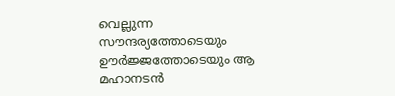വെല്ലുന്ന സൗന്ദര്യത്തോടെയും ഊർജ്ജത്തോടെയും ആ മഹാനടൻ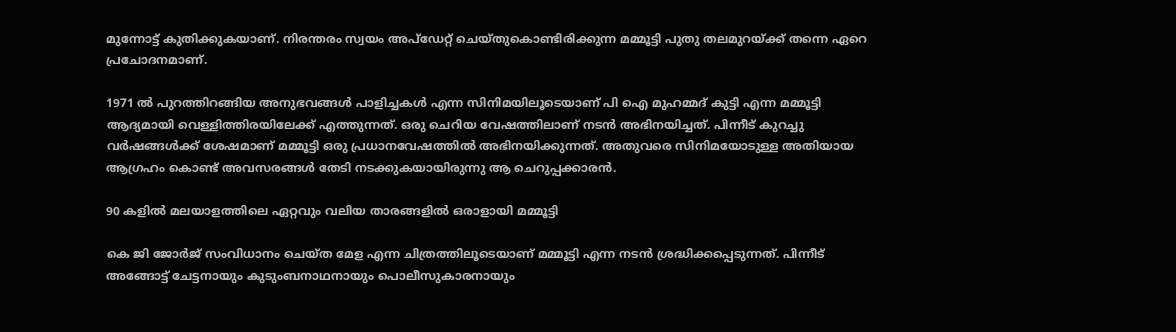മുന്നോട്ട് കുതിക്കുകയാണ്. നിരന്തരം സ്വയം അപ്‌ഡേറ്റ് ചെയ്തുകൊണ്ടിരിക്കുന്ന മമ്മൂട്ടി പുതു തലമുറയ്ക്ക് തന്നെ ഏറെ പ്രചോദനമാണ്.

1971 ൽ പുറത്തിറങ്ങിയ അനുഭവങ്ങള്‍ പാളിച്ചകള്‍ എന്ന സിനിമയിലൂടെയാണ് പി ഐ മുഹമ്മദ് കുട്ടി എന്ന മമ്മൂട്ടി ആദ്യമായി വെള്ളിത്തിരയിലേക്ക് എത്തുന്നത്. ഒരു ചെറിയ വേഷത്തിലാണ് നടൻ അഭിനയിച്ചത്. പിന്നീട് കുറച്ചു വർഷങ്ങൾക്ക് ശേഷമാണ് മമ്മൂട്ടി ഒരു പ്രധാനവേഷത്തിൽ അഭിനയിക്കുന്നത്. അതുവരെ സിനിമയോടുള്ള അതിയായ ആഗ്രഹം കൊണ്ട് അവസരങ്ങൾ തേടി നടക്കുകയായിരുന്നു ആ ചെറുപ്പക്കാരൻ.

90 കളിൽ മലയാളത്തിലെ ഏറ്റവും വലിയ താരങ്ങളിൽ ഒരാളായി മമ്മൂട്ടി

കെ ജി ജോർജ് സംവിധാനം ചെയ്ത മേള എന്ന ചിത്രത്തിലൂടെയാണ് മമ്മൂട്ടി എന്ന നടൻ ശ്രദ്ധിക്കപ്പെടുന്നത്. പിന്നീട് അങ്ങോട്ട് ചേട്ടനായും കുടുംബനാഥനായും പൊലീസുകാരനായും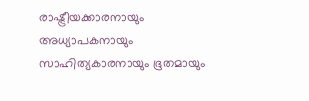രാഷ്ട്രീയക്കാരനായും അധ്യാപകനായും സാഹിത്യകാരനായും ഭൂതമായും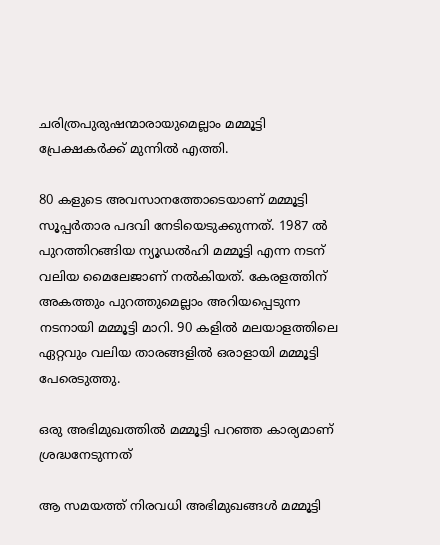ചരിത്രപുരുഷന്മാരായുമെല്ലാം മമ്മൂട്ടി പ്രേക്ഷകർക്ക് മുന്നിൽ എത്തി.

80 കളുടെ അവസാനത്തോടെയാണ് മമ്മൂട്ടി സൂപ്പർതാര പദവി നേടിയെടുക്കുന്നത്. 1987 ൽ പുറത്തിറങ്ങിയ ന്യൂഡൽഹി മമ്മൂട്ടി എന്ന നടന് വലിയ മൈലേജാണ് നൽകിയത്. കേരളത്തിന് അകത്തും പുറത്തുമെല്ലാം അറിയപ്പെടുന്ന നടനായി മമ്മൂട്ടി മാറി. 90 കളിൽ മലയാളത്തിലെ ഏറ്റവും വലിയ താരങ്ങളിൽ ഒരാളായി മമ്മൂട്ടി പേരെടുത്തു.

ഒരു അഭിമുഖത്തിൽ മമ്മൂട്ടി പറഞ്ഞ കാര്യമാണ് ശ്രദ്ധനേടുന്നത്

ആ സമയത്ത് നിരവധി അഭിമുഖങ്ങൾ മമ്മൂട്ടി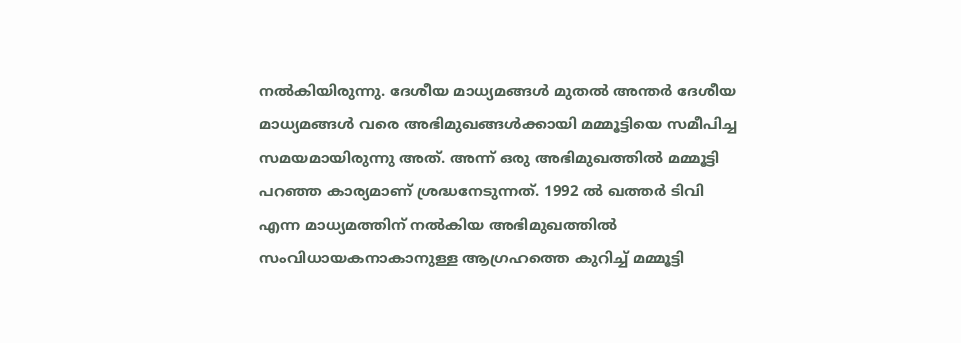നൽകിയിരുന്നു. ദേശീയ മാധ്യമങ്ങൾ മുതൽ അന്തർ ദേശീയ മാധ്യമങ്ങൾ വരെ അഭിമുഖങ്ങൾക്കായി മമ്മൂട്ടിയെ സമീപിച്ച സമയമായിരുന്നു അത്. അന്ന് ഒരു അഭിമുഖത്തിൽ മമ്മൂട്ടി പറഞ്ഞ കാര്യമാണ് ശ്രദ്ധനേടുന്നത്. 1992 ൽ ഖത്തർ ടിവി എന്ന മാധ്യമത്തിന് നൽകിയ അഭിമുഖത്തിൽ സംവിധായകനാകാനുള്ള ആഗ്രഹത്തെ കുറിച്ച് മമ്മൂട്ടി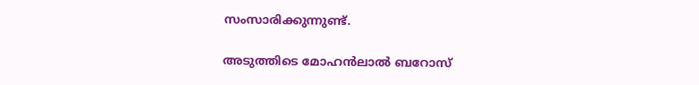സംസാരിക്കുന്നുണ്ട്.

അടുത്തിടെ മോഹൻലാൽ ബറോസ്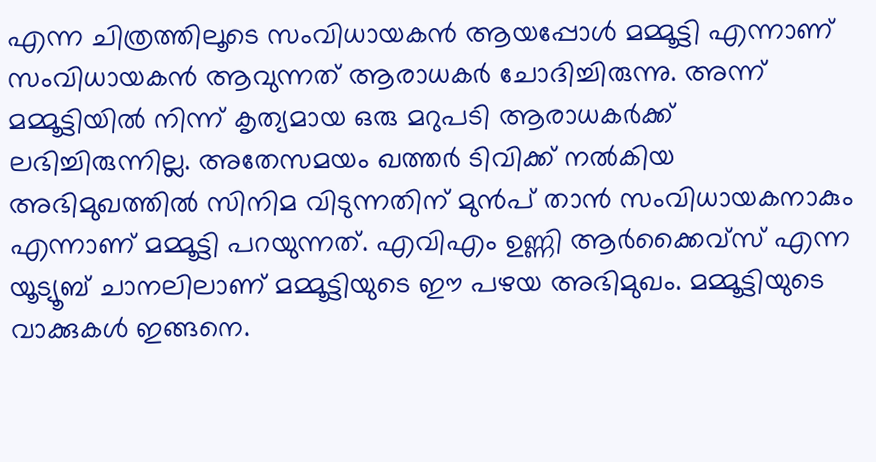എന്ന ചിത്രത്തിലൂടെ സംവിധായകൻ ആയപ്പോൾ മമ്മൂട്ടി എന്നാണ് സംവിധായകൻ ആവുന്നത് ആരാധകർ ചോദിച്ചിരുന്നു. അന്ന് മമ്മൂട്ടിയിൽ നിന്ന് കൃത്യമായ ഒരു മറുപടി ആരാധകർക്ക് ലഭിച്ചിരുന്നില്ല. അതേസമയം ഖത്തർ ടിവിക്ക് നൽകിയ അഭിമുഖത്തിൽ സിനിമ വിടുന്നതിന് മുൻപ് താൻ സംവിധായകനാകും എന്നാണ് മമ്മൂട്ടി പറയുന്നത്. എവിഎം ഉണ്ണി ആർക്കൈവ്‌സ് എന്ന യൂട്യൂബ് ചാനലിലാണ് മമ്മൂട്ടിയുടെ ഈ പഴയ അഭിമുഖം. മമ്മൂട്ടിയുടെ വാക്കുകൾ ഇങ്ങനെ.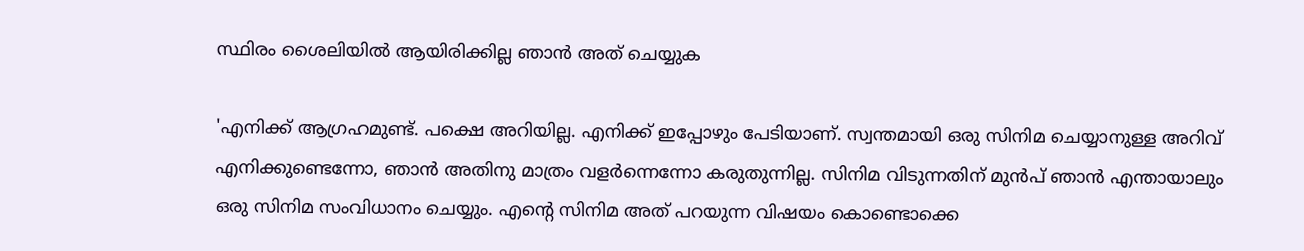സ്ഥിരം ശൈലിയിൽ ആയിരിക്കില്ല ഞാൻ അത് ചെയ്യുക

'എനിക്ക് ആഗ്രഹമുണ്ട്. പക്ഷെ അറിയില്ല. എനിക്ക് ഇപ്പോഴും പേടിയാണ്. സ്വന്തമായി ഒരു സിനിമ ചെയ്യാനുള്ള അറിവ് എനിക്കുണ്ടെന്നോ, ഞാൻ അതിനു മാത്രം വളർന്നെന്നോ കരുതുന്നില്ല. സിനിമ വിടുന്നതിന് മുൻപ് ഞാൻ എന്തായാലും ഒരു സിനിമ സംവിധാനം ചെയ്യും. എന്റെ സിനിമ അത് പറയുന്ന വിഷയം കൊണ്ടൊക്കെ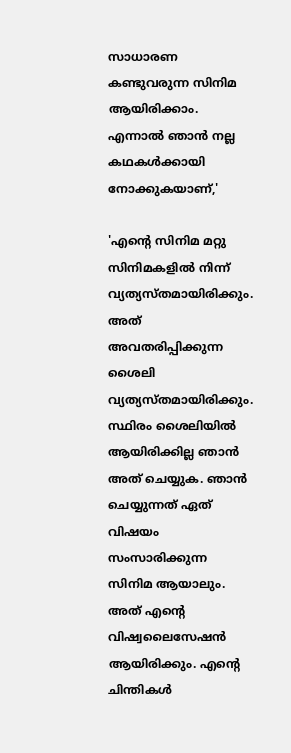സാധാരണ കണ്ടുവരുന്ന സിനിമ ആയിരിക്കാം. എന്നാൽ ഞാൻ നല്ല കഥകൾക്കായി നോക്കുകയാണ്,'

'എന്റെ സിനിമ മറ്റു സിനിമകളിൽ നിന്ന് വ്യത്യസ്തമായിരിക്കും. അത് അവതരിപ്പിക്കുന്ന ശൈലി വ്യത്യസ്തമായിരിക്കും. സ്ഥിരം ശൈലിയിൽ ആയിരിക്കില്ല ഞാൻ അത് ചെയ്യുക. ഞാൻ ചെയ്യുന്നത് ഏത് വിഷയം സംസാരിക്കുന്ന സിനിമ ആയാലും. അത് എന്റെ വിഷ്വലൈസേഷൻ ആയിരിക്കും. എന്റെ ചിന്തികൾ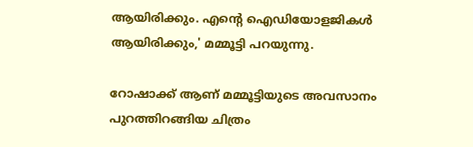ആയിരിക്കും. എന്റെ ഐഡിയോളജികൾ ആയിരിക്കും,' മമ്മൂട്ടി പറയുന്നു.

റോഷാക്ക് ആണ് മമ്മൂട്ടിയുടെ അവസാനം പുറത്തിറങ്ങിയ ചിത്രം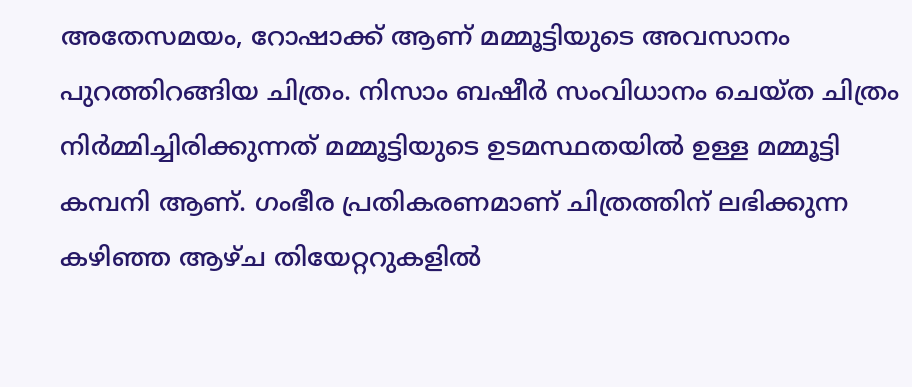അതേസമയം, റോഷാക്ക് ആണ് മമ്മൂട്ടിയുടെ അവസാനം പുറത്തിറങ്ങിയ ചിത്രം. നിസാം ബഷീർ സംവിധാനം ചെയ്ത ചിത്രം നിർമ്മിച്ചിരിക്കുന്നത് മമ്മൂട്ടിയുടെ ഉടമസ്ഥതയിൽ ഉള്ള മമ്മൂട്ടി കമ്പനി ആണ്. ഗംഭീര പ്രതികരണമാണ് ചിത്രത്തിന് ലഭിക്കുന്ന കഴിഞ്ഞ ആഴ്ച തിയേറ്ററുകളിൽ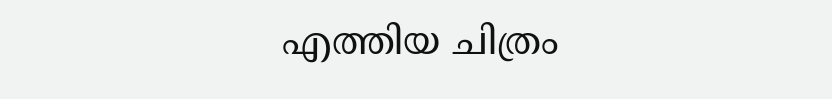എത്തിയ ചിത്രം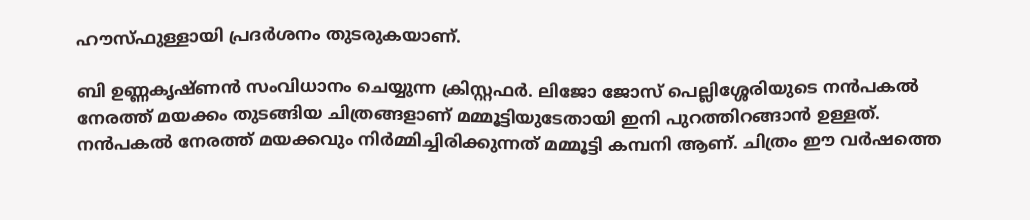ഹൗസ്ഫുള്ളായി പ്രദർശനം തുടരുകയാണ്.

ബി ഉണ്ണകൃഷ്‍ണൻ സംവിധാനം ചെയ്യുന്ന ക്രിസ്റ്റഫർ. ലിജോ ജോസ് പെല്ലിശ്ശേരിയുടെ നൻപകൽ നേരത്ത് മയക്കം തുടങ്ങിയ ചിത്രങ്ങളാണ് മമ്മൂട്ടിയുടേതായി ഇനി പുറത്തിറങ്ങാൻ ഉള്ളത്. നൻപകൽ നേരത്ത് മയക്കവും നിർമ്മിച്ചിരിക്കുന്നത് മമ്മൂട്ടി കമ്പനി ആണ്. ചിത്രം ഈ വർഷത്തെ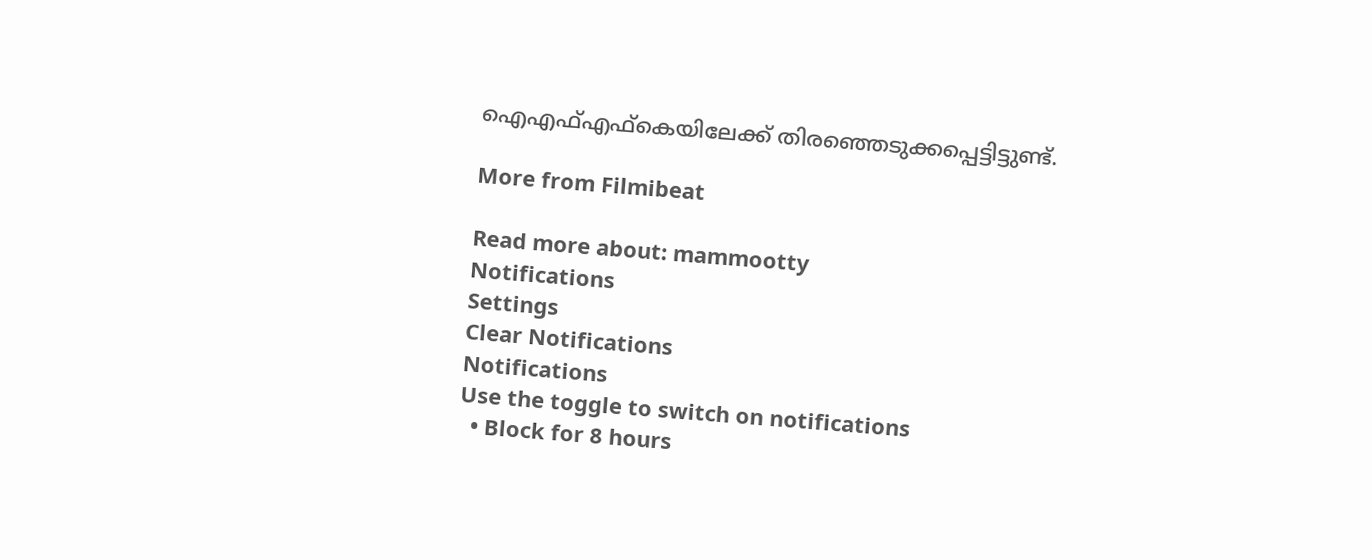ഐഎഫ്എഫ്കെയിലേക്ക് തിരഞ്ഞെടുക്കപ്പെട്ടിട്ടുണ്ട്.

More from Filmibeat

Read more about: mammootty
Notifications
Settings
Clear Notifications
Notifications
Use the toggle to switch on notifications
  • Block for 8 hours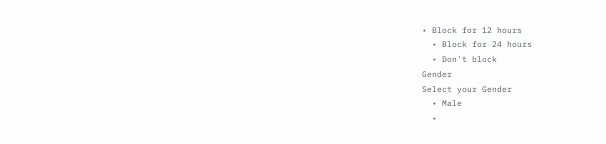• Block for 12 hours
  • Block for 24 hours
  • Don't block
Gender
Select your Gender
  • Male
  •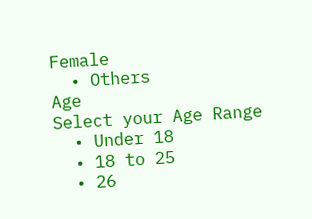Female
  • Others
Age
Select your Age Range
  • Under 18
  • 18 to 25
  • 26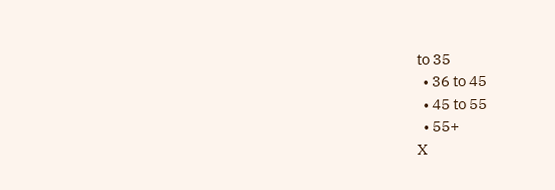to 35
  • 36 to 45
  • 45 to 55
  • 55+
X